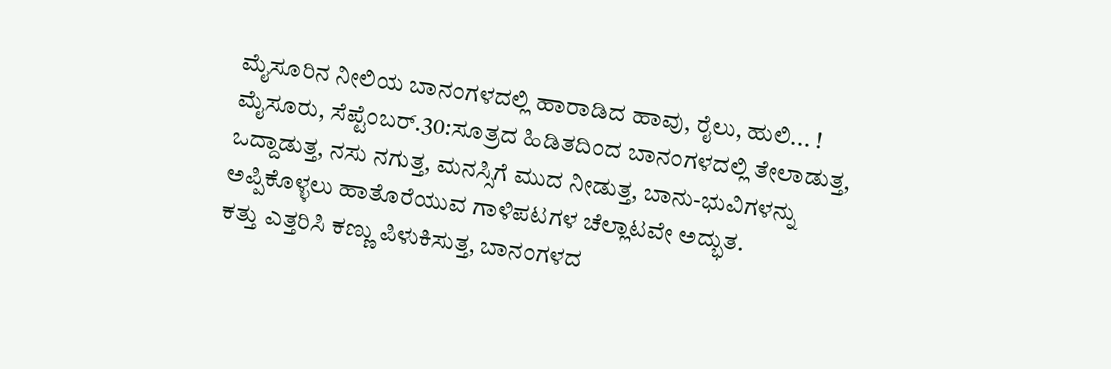ಮೈಸೂರಿನ ನೀಲಿಯ ಬಾನಂಗಳದಲ್ಲಿ ಹಾರಾಡಿದ ಹಾವು, ರೈಲು, ಹುಲಿ... !
ಮೈಸೂರು, ಸೆಪ್ಟೆಂಬರ್.30:ಸೂತ್ರದ ಹಿಡಿತದಿಂದ ಬಾನಂಗಳದಲ್ಲಿ ತೇಲಾಡುತ್ತ, ಒದ್ದಾಡುತ್ತ, ನಸು ನಗುತ್ತ, ಮನಸ್ಸಿಗೆ ಮುದ ನೀಡುತ್ತ, ಬಾನು-ಭುವಿಗಳನ್ನು ಅಪ್ಪಿಕೊಳ್ಳಲು ಹಾತೊರೆಯುವ ಗಾಳಿಪಟಗಳ ಚೆಲ್ಲಾಟವೇ ಅದ್ಭುತ.
ಕತ್ತು ಎತ್ತರಿಸಿ ಕಣ್ಣು ಪಿಳುಕಿಸುತ್ತ, ಬಾನಂಗಳದ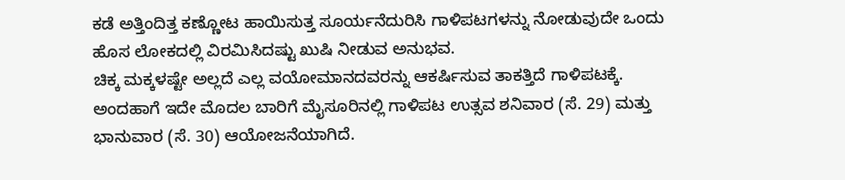ಕಡೆ ಅತ್ತಿಂದಿತ್ತ ಕಣ್ಣೋಟ ಹಾಯಿಸುತ್ತ ಸೂರ್ಯನೆದುರಿಸಿ ಗಾಳಿಪಟಗಳನ್ನು ನೋಡುವುದೇ ಒಂದು ಹೊಸ ಲೋಕದಲ್ಲಿ ವಿರಮಿಸಿದಷ್ಟು ಖುಷಿ ನೀಡುವ ಅನುಭವ.
ಚಿಕ್ಕ ಮಕ್ಕಳಷ್ಟೇ ಅಲ್ಲದೆ ಎಲ್ಲ ವಯೋಮಾನದವರನ್ನು ಆಕರ್ಷಿಸುವ ತಾಕತ್ತಿದೆ ಗಾಳಿಪಟಕ್ಕೆ. ಅಂದಹಾಗೆ ಇದೇ ಮೊದಲ ಬಾರಿಗೆ ಮೈಸೂರಿನಲ್ಲಿ ಗಾಳಿಪಟ ಉತ್ಸವ ಶನಿವಾರ (ಸೆ. 29) ಮತ್ತು ಭಾನುವಾರ (ಸೆ. 30) ಆಯೋಜನೆಯಾಗಿದೆ.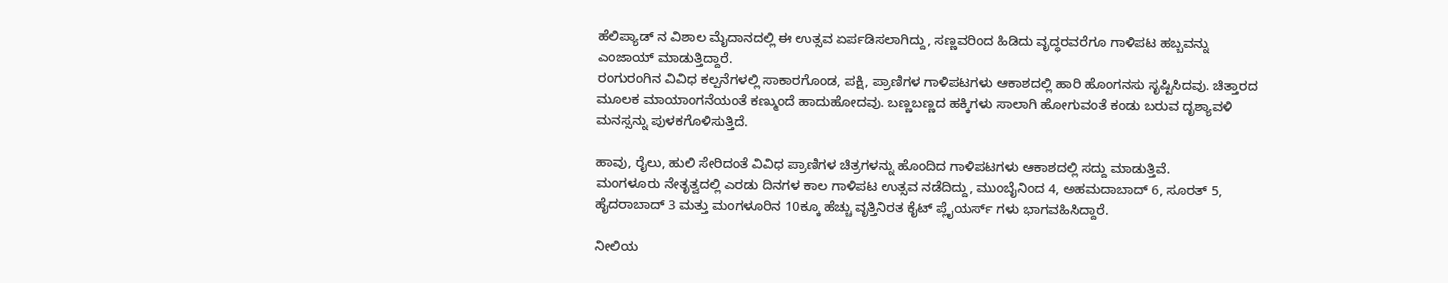ಹೆಲಿಪ್ಯಾಡ್ ನ ವಿಶಾಲ ಮೈದಾನದಲ್ಲಿ ಈ ಉತ್ಸವ ಏರ್ಪಡಿಸಲಾಗಿದ್ದು, ಸಣ್ಣವರಿಂದ ಹಿಡಿದು ವೃದ್ಧರವರೆಗೂ ಗಾಳಿಪಟ ಹಬ್ಬವನ್ನು ಎಂಜಾಯ್ ಮಾಡುತ್ತಿದ್ದಾರೆ.
ರಂಗುರಂಗಿನ ವಿವಿಧ ಕಲ್ಪನೆಗಳಲ್ಲಿ ಸಾಕಾರಗೊಂಡ, ಪಕ್ಷಿ, ಪ್ರಾಣಿಗಳ ಗಾಳಿಪಟಗಳು ಆಕಾಶದಲ್ಲಿ ಹಾರಿ ಹೊಂಗನಸು ಸೃಷ್ಟಿಸಿದವು. ಚಿತ್ತಾರದ ಮೂಲಕ ಮಾಯಾಂಗನೆಯಂತೆ ಕಣ್ಮುಂದೆ ಹಾದುಹೋದವು. ಬಣ್ಣಬಣ್ಣದ ಹಕ್ಕಿಗಳು ಸಾಲಾಗಿ ಹೋಗುವಂತೆ ಕಂಡು ಬರುವ ದೃಶ್ಯಾವಳಿ ಮನಸ್ಸನ್ನು ಪುಳಕಗೊಳಿಸುತ್ತಿದೆ.

ಹಾವು, ರೈಲು, ಹುಲಿ ಸೇರಿದಂತೆ ವಿವಿಧ ಪ್ರಾಣಿಗಳ ಚಿತ್ರಗಳನ್ನು ಹೊಂದಿದ ಗಾಳಿಪಟಗಳು ಆಕಾಶದಲ್ಲಿ ಸದ್ದು ಮಾಡುತ್ತಿವೆ.
ಮಂಗಳೂರು ನೇತೃತ್ವದಲ್ಲಿ ಎರಡು ದಿನಗಳ ಕಾಲ ಗಾಳಿಪಟ ಉತ್ಸವ ನಡೆದಿದ್ದು, ಮುಂಬೈನಿಂದ 4, ಅಹಮದಾಬಾದ್ 6, ಸೂರತ್ 5, ಹೈದರಾಬಾದ್ 3 ಮತ್ತು ಮಂಗಳೂರಿನ 10ಕ್ಕೂ ಹೆಚ್ಚು ವೃತ್ತಿನಿರತ ಕೈಟ್ ಪ್ಲೈಯರ್ಸ್ ಗಳು ಭಾಗವಹಿಸಿದ್ದಾರೆ.

ನೀಲಿಯ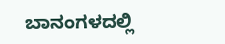ಬಾನಂಗಳದಲ್ಲಿ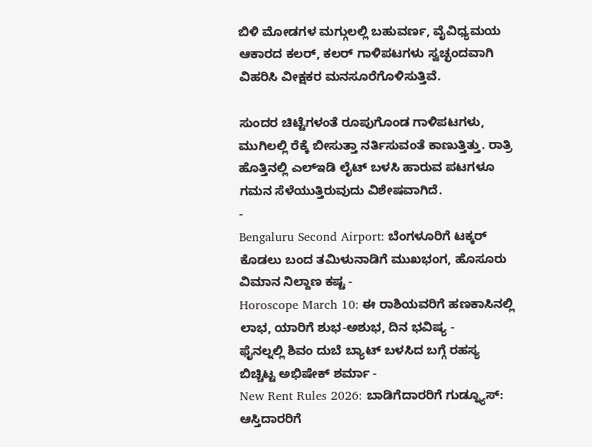ಬಿಳಿ ಮೋಡಗಳ ಮಗ್ಗುಲಲ್ಲಿ ಬಹುವರ್ಣ, ವೈವಿಧ್ಯಮಯ ಆಕಾರದ ಕಲರ್, ಕಲರ್ ಗಾಳಿಪಟಗಳು ಸ್ವಚ್ಛಂದವಾಗಿ ವಿಹರಿಸಿ ವೀಕ್ಷಕರ ಮನಸೂರೆಗೊಳಿಸುತ್ತಿವೆ.

ಸುಂದರ ಚಿಟ್ಟೆಗಳಂತೆ ರೂಪುಗೊಂಡ ಗಾಳಿಪಟಗಳು, ಮುಗಿಲಲ್ಲಿ ರೆಕ್ಕೆ ಬೀಸುತ್ತಾ ನರ್ತಿಸುವಂತೆ ಕಾಣುತ್ತಿತ್ತು. ರಾತ್ರಿ ಹೊತ್ತಿನಲ್ಲಿ ಎಲ್ಇಡಿ ಲೈಟ್ ಬಳಸಿ ಹಾರುವ ಪಟಗಳೂ ಗಮನ ಸೆಳೆಯುತ್ತಿರುವುದು ವಿಶೇಷವಾಗಿದೆ.
-
Bengaluru Second Airport: ಬೆಂಗಳೂರಿಗೆ ಟಕ್ಕರ್ ಕೊಡಲು ಬಂದ ತಮಿಳುನಾಡಿಗೆ ಮುಖಭಂಗ, ಹೊಸೂರು ವಿಮಾನ ನಿಲ್ದಾಣ ಕಷ್ಟ -
Horoscope March 10: ಈ ರಾಶಿಯವರಿಗೆ ಹಣಕಾಸಿನಲ್ಲಿ ಲಾಭ, ಯಾರಿಗೆ ಶುಭ-ಅಶುಭ, ದಿನ ಭವಿಷ್ಯ -
ಫೈನಲ್ನಲ್ಲಿ ಶಿವಂ ದುಬೆ ಬ್ಯಾಟ್ ಬಳಸಿದ ಬಗ್ಗೆ ರಹಸ್ಯ ಬಿಚ್ಚಿಟ್ಟ ಅಭಿಷೇಕ್ ಶರ್ಮಾ -
New Rent Rules 2026: ಬಾಡಿಗೆದಾರರಿಗೆ ಗುಡ್ನ್ಯೂಸ್: ಆಸ್ತಿದಾರರಿಗೆ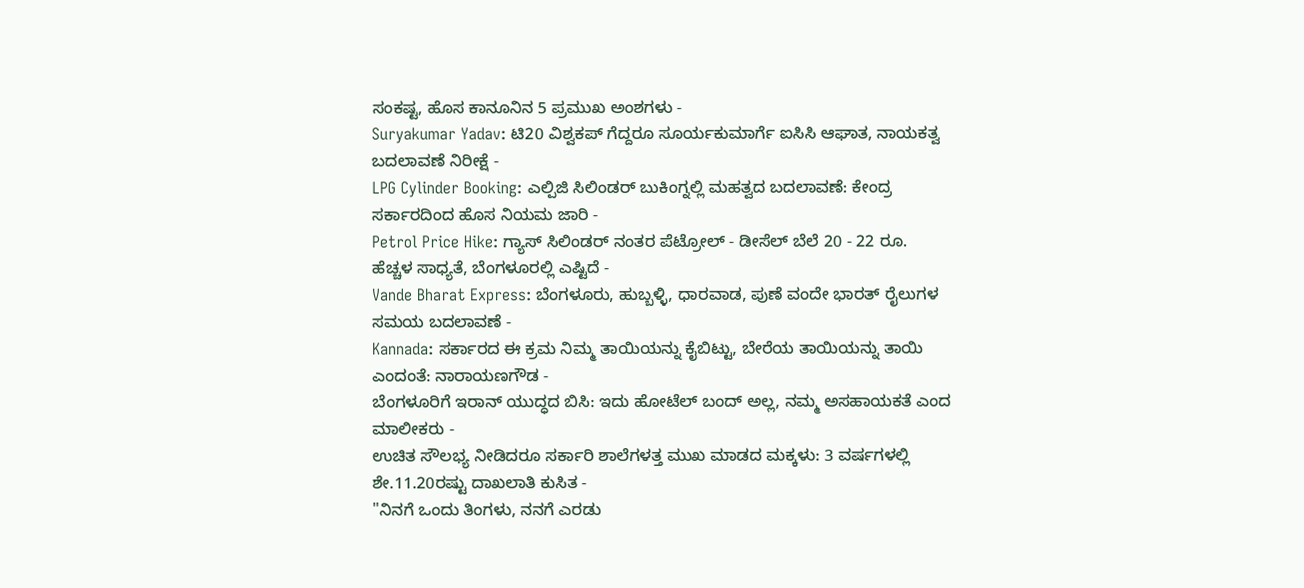ಸಂಕಷ್ಟ, ಹೊಸ ಕಾನೂನಿನ 5 ಪ್ರಮುಖ ಅಂಶಗಳು -
Suryakumar Yadav: ಟಿ20 ವಿಶ್ವಕಪ್ ಗೆದ್ದರೂ ಸೂರ್ಯಕುಮಾರ್ಗೆ ಐಸಿಸಿ ಆಘಾತ, ನಾಯಕತ್ವ ಬದಲಾವಣೆ ನಿರೀಕ್ಷೆ -
LPG Cylinder Booking: ಎಲ್ಪಿಜಿ ಸಿಲಿಂಡರ್ ಬುಕಿಂಗ್ನಲ್ಲಿ ಮಹತ್ವದ ಬದಲಾವಣೆ: ಕೇಂದ್ರ ಸರ್ಕಾರದಿಂದ ಹೊಸ ನಿಯಮ ಜಾರಿ -
Petrol Price Hike: ಗ್ಯಾಸ್ ಸಿಲಿಂಡರ್ ನಂತರ ಪೆಟ್ರೋಲ್ - ಡೀಸೆಲ್ ಬೆಲೆ 20 - 22 ರೂ. ಹೆಚ್ಚಳ ಸಾಧ್ಯತೆ, ಬೆಂಗಳೂರಲ್ಲಿ ಎಷ್ಟಿದೆ -
Vande Bharat Express: ಬೆಂಗಳೂರು, ಹುಬ್ಬಳ್ಳಿ, ಧಾರವಾಡ, ಪುಣೆ ವಂದೇ ಭಾರತ್ ರೈಲುಗಳ ಸಮಯ ಬದಲಾವಣೆ -
Kannada: ಸರ್ಕಾರದ ಈ ಕ್ರಮ ನಿಮ್ಮ ತಾಯಿಯನ್ನು ಕೈಬಿಟ್ಟು, ಬೇರೆಯ ತಾಯಿಯನ್ನು ತಾಯಿ ಎಂದಂತೆ: ನಾರಾಯಣಗೌಡ -
ಬೆಂಗಳೂರಿಗೆ ಇರಾನ್ ಯುದ್ಧದ ಬಿಸಿ: ಇದು ಹೋಟೆಲ್ ಬಂದ್ ಅಲ್ಲ, ನಮ್ಮ ಅಸಹಾಯಕತೆ ಎಂದ ಮಾಲೀಕರು -
ಉಚಿತ ಸೌಲಭ್ಯ ನೀಡಿದರೂ ಸರ್ಕಾರಿ ಶಾಲೆಗಳತ್ತ ಮುಖ ಮಾಡದ ಮಕ್ಕಳು: 3 ವರ್ಷಗಳಲ್ಲಿ ಶೇ.11.20ರಷ್ಟು ದಾಖಲಾತಿ ಕುಸಿತ -
"ನಿನಗೆ ಒಂದು ತಿಂಗಳು, ನನಗೆ ಎರಡು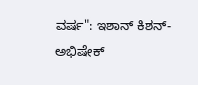ವರ್ಷ": ಇಶಾನ್ ಕಿಶನ್-ಅಭಿಷೇಕ್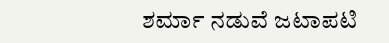ಶರ್ಮಾ ನಡುವೆ ಜಟಾಪಟಿ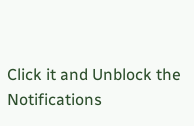Click it and Unblock the Notifications